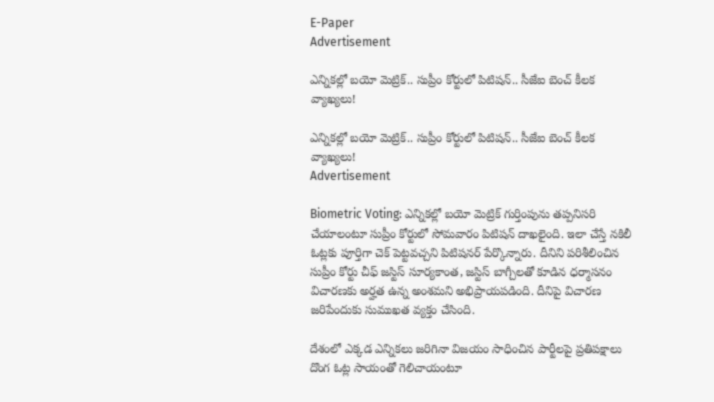E-Paper
Advertisement

ఎన్నికల్లో బయో మెట్రిక్.. సుప్రీం కోర్టులో పిటిషన్.. సీజేఐ బెంచ్ కీలక వ్యాఖ్యలు!

ఎన్నికల్లో బయో మెట్రిక్.. సుప్రీం కోర్టులో పిటిషన్.. సీజేఐ బెంచ్ కీలక వ్యాఖ్యలు!
Advertisement

Biometric Voting: ఎన్నికల్లో బయో మెట్రిక్ గుర్తింపును తప్పనిసరి చేయాలంటూ సుప్రీం కోర్టులో సోమవారం పిటిషన్ దాఖలైంది. ఇలా చేస్తే నకిలీ ఓట్లకు పూర్తిగా చెక్ పెట్టవచ్చని పిటిషనర్ పేర్కొన్నారు. దీనిని పరిశీలించిన సుప్రీం కోర్టు చీఫ్ జస్టిస్ సూర్యకాంత, జస్టిస్ బాగ్చీలతో కూడిన ధర్మాసనం విచారణకు అర్హత ఉన్న అంశమని అభిప్రాయపడింది. దీనిపై విచారణ జరిపేందుకు సుముఖత వ్యక్తం చేసింది.

దేశంలో ఎక్కడ ఎన్నికలు జరిగినా విజయం సాధించిన పార్టీలపై ప్రతిపక్షాలు దొంగ ఓట్ల సాయంతో గెలిచాయంటూ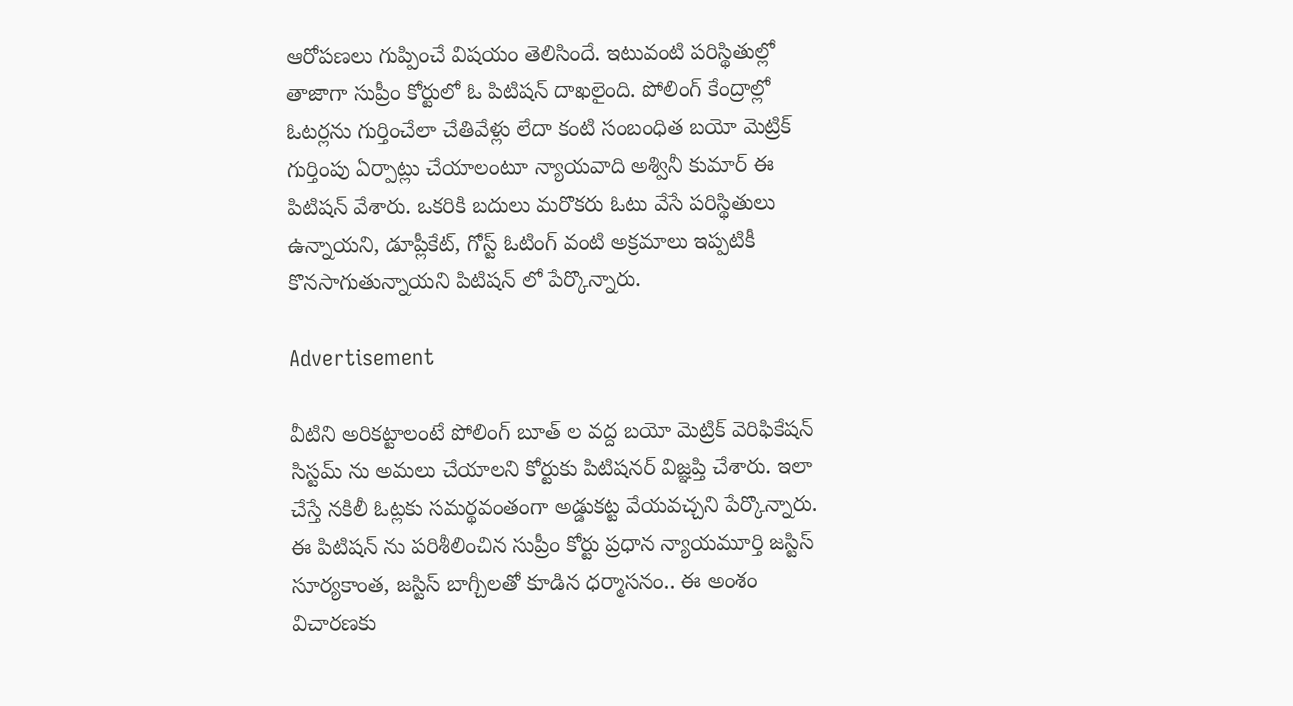ఆరోపణలు గుప్పించే విషయం తెలిసిందే. ఇటువంటి పరిస్థితుల్లో తాజాగా సుప్రీం కోర్టులో ఓ పిటిషన్ దాఖలైంది. పోలింగ్ కేంద్రాల్లో ఓటర్లను గుర్తించేలా చేతివేళ్లు లేదా కంటి సంబంధిత బయో మెట్రిక్ గుర్తింపు ఏర్పాట్లు చేయాలంటూ న్యాయవాది అశ్వినీ కుమార్ ఈ పిటిషన్ వేశారు. ఒకరికి బదులు మరొకరు ఓటు వేసే పరిస్థితులు ఉన్నాయని, డూప్లీకేట్, గోస్ట్ ఓటింగ్ వంటి అక్రమాలు ఇప్పటికీ కొనసాగుతున్నాయని పిటిషన్ లో పేర్కొన్నారు.

Advertisement

వీటిని అరికట్టాలంటే పోలింగ్ బూత్ ల వద్ద బయో మెట్రిక్ వెరిఫికేషన్ సిస్టమ్ ను అమలు చేయాలని కోర్టుకు పిటిషనర్ విజ్ఞప్తి చేశారు. ఇలా చేస్తే నకిలీ ఓట్లకు సమర్థవంతంగా అడ్డుకట్ట వేయవచ్చని పేర్కొన్నారు. ఈ పిటిషన్ ను పరిశీలించిన సుప్రీం కోర్టు ప్రధాన న్యాయమూర్తి జస్టిస్ సూర్యకాంత, జస్టిస్ బాగ్చీలతో కూడిన ధర్మాసనం.. ఈ అంశం విచారణకు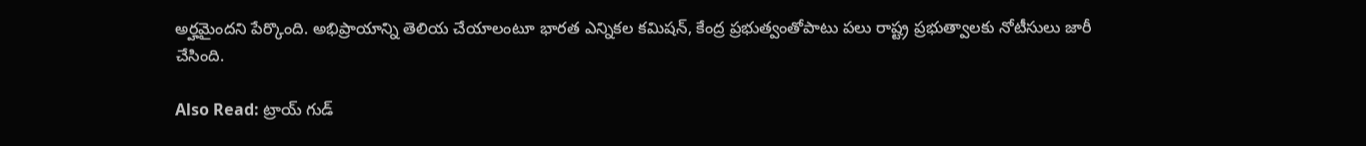అర్హమైందని పేర్కొంది. అభిప్రాయాన్ని తెలియ చేయాలంటూ భారత ఎన్నికల కమిషన్, కేంద్ర ప్రభుత్వంతోపాటు పలు రాష్ట్ర ప్రభుత్వాలకు నోటీసులు జారీ చేసింది.

Also Read: ట్రాయ్ గుడ్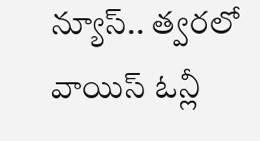న్యూస్.. త్వరలో వాయిస్ ఓన్లీ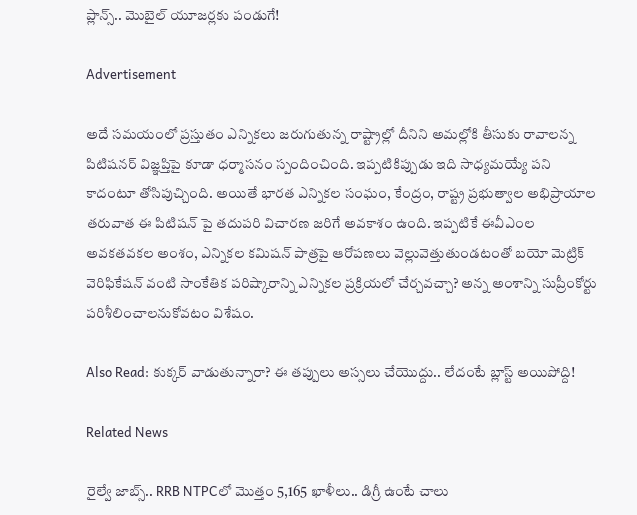ప్లాన్స్.. మెుబైల్ యూజర్లకు పండుగే!

Advertisement

అదే సమయంలో ప్రస్తుతం ఎన్నికలు జరుగుతున్న రాష్ట్రాల్లో దీనిని అమల్లోకి తీసుకు రావాలన్న పిటిషనర్ విజ్ఞప్తిపై కూడా ధర్మాసనం స్పందించింది. ఇప్పటికిప్పుడు ఇది సాధ్యమయ్యే పని కాదంటూ తోసిపుచ్చింది. అయితే భారత ఎన్నికల సంఘం, కేంద్రం, రాష్ట్ర ప్రభుత్వాల అభిప్రాయాల తరువాత ఈ పిటిషన్ పై తదుపరి విచారణ జరిగే అవకాశం ఉంది. ఇప్పటికే ఈవీఎంల అవకతవకల అంశం, ఎన్నికల కమిషన్ పాత్రపై ఆరోపణలు వెల్లువెత్తుతుండటంతో బయో మెట్రిక్ వెరిఫికేషన్ వంటి సాంకేతిక పరిష్కారాన్ని ఎన్నికల ప్రక్రియలో చేర్చవచ్చా? అన్న అంశాన్ని సుప్రీంకోర్టు పరిశీలించాలనుకోవటం విశేషం.

Also Read: కుక్కర్ వాడుతున్నారా? ఈ తప్పులు అస్సలు చేయెుద్దు.. లేదంటే బ్లాస్ట్ అయిపోద్ది!

Related News

రైల్వే జాబ్స్.. RRB NTPCలో మొత్తం 5,165 ఖాళీలు.. డిగ్రీ ఉంటే చాలు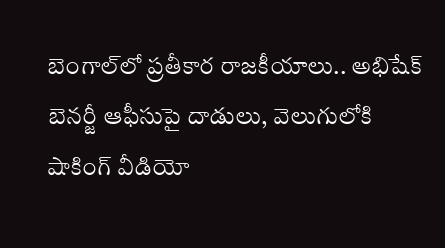బెంగాల్‌లో ప్రతీకార రాజకీయాలు.. అభిషేక్ బెనర్జీ ఆఫీసుపై దాడులు, వెలుగులోకి షాకింగ్ వీడియో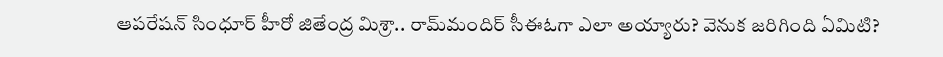ఆపరేషన్ సింధూర్ హీరో జితేంద్ర మిశ్రా.. రామ్‌మందిర్ సీఈఓగా ఎలా అయ్యారు? వెనుక జరిగింది ఏమిటి?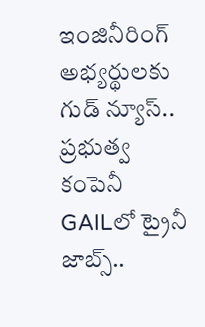ఇంజినీరింగ్ అభ్యర్థులకు గుడ్ న్యూస్.. ప్రభుత్వ కంపెనీ GAILలో ట్రైనీ జాబ్స్..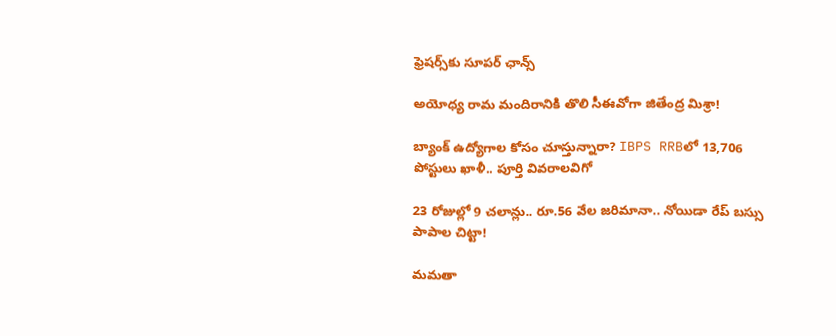ఫ్రెషర్స్‌కు సూపర్ ఛాన్స్

అయోధ్య రామ మందిరానికి తొలి సీఈవో‌గా జితేంద్ర మిశ్రా!

బ్యాంక్ ఉద్యోగాల కోసం చూస్తున్నారా? IBPS RRBలో 13,706 పోస్టులు ఖాళీ.. పూర్తి వివరాలవిగో

23 రోజుల్లో 9 చలాన్లు.. రూ.56 వేల జరిమానా.. నోయిడా రేప్ బస్సు పాపాల చిట్టా!

మమతా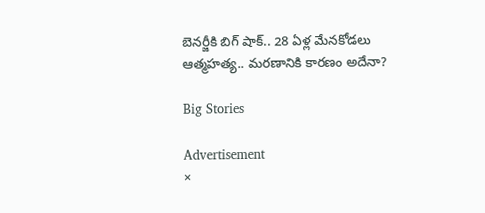బెనర్జీకి బిగ్ షాక్.. 28 ఏళ్ల మేనకోడలు ఆత్మహత్య.. మరణానికి కారణం అదేనా?

Big Stories

Advertisement
×